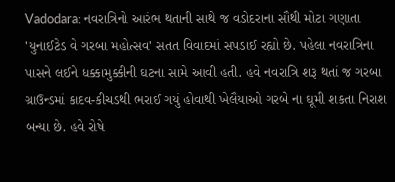Vadodara: નવરાત્રિનો આરંભ થતાની સાથે જ વડોદરાના સૌથી મોટા ગણાતા 'યુનાઈટેડ વે ગરબા મહોત્સવ' સતત વિવાદમાં સપડાઈ રહ્યો છે. પહેલા નવરાત્રિના પાસને લઈને ધક્કામુક્કીની ઘટના સામે આવી હતી. હવે નવરાત્રિ શરૂ થતાં જ ગરબા ગ્રાઉન્ડમાં કાદવ-કીચડથી ભરાઈ ગયું હોવાથી ખેલૈયાઓ ગરબે ના ઘૂમી શકતા નિરાશ બન્યા છે. હવે રોષે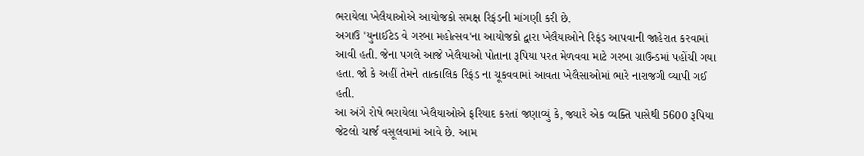ભરાયેલા ખેલૈયાઓએ આયોજકો સમક્ષ રિફંડની માંગણી કરી છે.
અગાઉ 'યુનાઈટેડ વે ગરબા મહોત્સવ'ના આયોજકો દ્વારા ખેલૈયાઓને રિફંડ આપવાની જાહેરાત કરવામાં આવી હતી. જેના પગલે આજે ખેલૈયાઓ પોતાના રૂપિયા પરત મેળવવા માટે ગરબા ગ્રાઉન્ડમાં પહોંચી ગયા હતા. જો કે અહીં તેમને તાત્કાલિક રિફંડ ના ચૂકવવામાં આવતા ખેલૈસાઓમાં ભારે નારાજગી વ્યાપી ગઈ હતી.
આ અંગે રોષે ભરાયેલા ખેલૈયાઓએ ફરિયાદ કરતાં જણાવ્યું કે, જ્યારે એક વ્યક્તિ પાસેથી 5600 રૂપિયા જેટલો ચાર્જ વસૂલવામાં આવે છે. આમ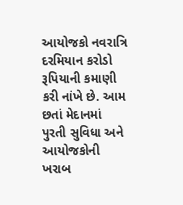આયોજકો નવરાત્રિ દરમિયાન કરોડો રૂપિયાની કમાણી કરી નાંખે છે. આમ છતાં મેદાનમાં પુરતી સુવિધા અને આયોજકોની ખરાબ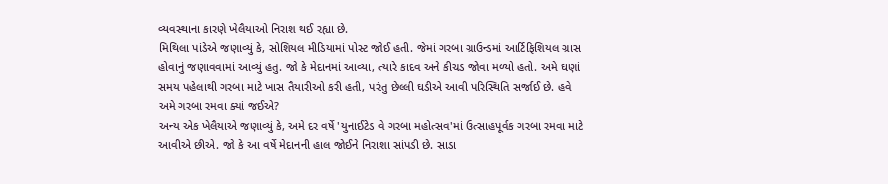વ્યવસ્થાના કારણે ખેલૈયાઓ નિરાશ થઈ રહ્યા છે.
મિથિલા પાંડેએ જણાવ્યું કે, સોશિયલ મીડિયામાં પોસ્ટ જોઈ હતી. જેમાં ગરબા ગ્રાઉન્ડમાં આર્ટિફિશિયલ ગ્રાસ હોવાનું જણાવવામાં આવ્યું હતુ. જો કે મેદાનમાં આવ્યા, ત્યારે કાદવ અને કીચડ જોવા મળ્યો હતો. અમે ઘણાં સમય પહેલાથી ગરબા માટે ખાસ તૈયારીઓ કરી હતી, પરંતુ છેલ્લી ઘડીએ આવી પરિસ્થિતિ સર્જાઈ છે. હવે અમે ગરબા રમવા ક્યાં જઈએ?
અન્ય એક ખેલૈયાએ જણાવ્યું કે, અમે દર વર્ષે 'યુનાઈટેડ વે ગરબા મહોત્સવ'માં ઉત્સાહપૂર્વક ગરબા રમવા માટે આવીએ છીએ. જો કે આ વર્ષે મેદાનની હાલ જોઈને નિરાશા સાંપડી છે. સાડા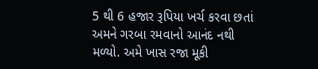5 થી 6 હજાર રૂપિયા ખર્ચ કરવા છતાં અમને ગરબા રમવાનો આનંદ નથી મળ્યો. અમે ખાસ રજા મૂકી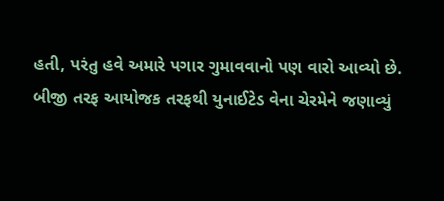હતી, પરંતુ હવે અમારે પગાર ગુમાવવાનો પણ વારો આવ્યો છે.
બીજી તરફ આયોજક તરફથી યુનાઈટેડ વેના ચેરમેને જણાવ્યું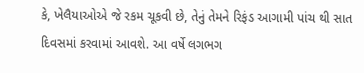કે, ખેલૈયાઓએ જે રકમ ચૂકવી છે, તેનું તેમને રિફંડ આગામી પાંચ થી સાત દિવસમાં કરવામાં આવશે. આ વર્ષે લગભગ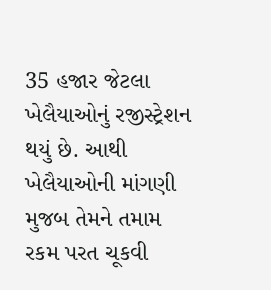35 હજાર જેટલા ખેલૈયાઓનું રજીસ્ટ્રેશન થયું છે. આથી ખેલૈયાઓની માંગણી મુજબ તેમને તમામ રકમ પરત ચૂકવી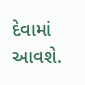દેવામાં આવશે.